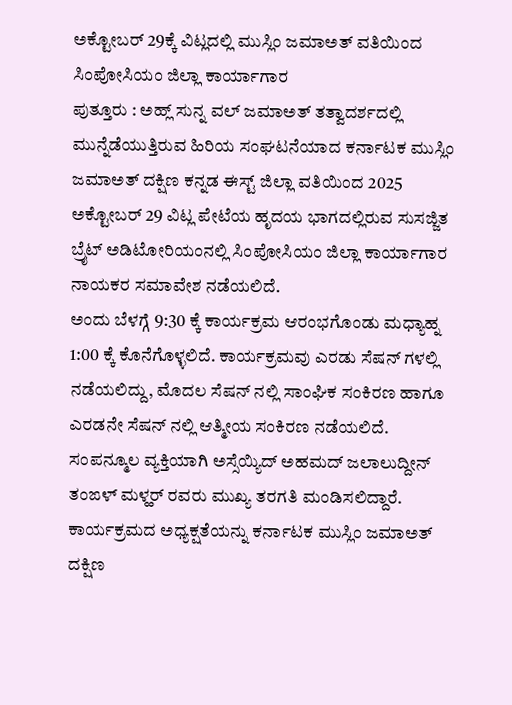ಅಕ್ಟೋಬರ್ 29ಕ್ಕೆ ವಿಟ್ಲದಲ್ಲಿ ಮುಸ್ಲಿಂ ಜಮಾಅತ್ ವತಿಯಿಂದ ಸಿಂಪೋಸಿಯಂ ಜಿಲ್ಲಾ ಕಾರ್ಯಾಗಾರ
ಪುತ್ತೂರು : ಅಹ್ಲ್ ಸುನ್ನ ವಲ್ ಜಮಾಅತ್ ತತ್ವಾದರ್ಶದಲ್ಲಿ ಮುನ್ನೆಡೆಯುತ್ತಿರುವ ಹಿರಿಯ ಸಂಘಟನೆಯಾದ ಕರ್ನಾಟಕ ಮುಸ್ಲಿಂ ಜಮಾಅತ್ ದಕ್ಷಿಣ ಕನ್ನಡ ಈಸ್ಟ್ ಜಿಲ್ಲಾ ವತಿಯಿಂದ 2025 ಅಕ್ಟೋಬರ್ 29 ವಿಟ್ಲ ಪೇಟೆಯ ಹೃದಯ ಭಾಗದಲ್ಲಿರುವ ಸುಸಜ್ಜಿತ ಬ್ರೈಟ್ ಅಡಿಟೋರಿಯಂನಲ್ಲಿ ಸಿಂಪೋಸಿಯಂ ಜಿಲ್ಲಾ ಕಾರ್ಯಾಗಾರ ನಾಯಕರ ಸಮಾವೇಶ ನಡೆಯಲಿದೆ.
ಅಂದು ಬೆಳಗ್ಗೆ 9:30 ಕ್ಕೆ ಕಾರ್ಯಕ್ರಮ ಆರಂಭಗೊಂಡು ಮಧ್ಯಾಹ್ನ 1:00 ಕ್ಕೆ ಕೊನೆಗೊಳ್ಳಲಿದೆ. ಕಾರ್ಯಕ್ರಮವು ಎರಡು ಸೆಷನ್ ಗಳಲ್ಲಿ ನಡೆಯಲಿದ್ದು, ಮೊದಲ ಸೆಷನ್ ನಲ್ಲಿ ಸಾಂಘಿಕ ಸಂಕಿರಣ ಹಾಗೂ ಎರಡನೇ ಸೆಷನ್ ನಲ್ಲಿ ಆತ್ಮೀಯ ಸಂಕಿರಣ ನಡೆಯಲಿದೆ. ಸಂಪನ್ಮೂಲ ವ್ಯಕ್ತಿಯಾಗಿ ಅಸ್ಸೆಯ್ಯಿದ್ ಅಹಮದ್ ಜಲಾಲುದ್ದೀನ್ ತಂಙಳ್ ಮಳ್ಹರ್ ರವರು ಮುಖ್ಯ ತರಗತಿ ಮಂಡಿಸಲಿದ್ದಾರೆ.
ಕಾರ್ಯಕ್ರಮದ ಅಧ್ಯಕ್ಷತೆಯನ್ನು ಕರ್ನಾಟಕ ಮುಸ್ಲಿಂ ಜಮಾಅತ್ ದಕ್ಷಿಣ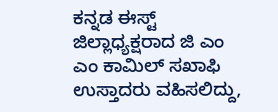ಕನ್ನಡ ಈಸ್ಟ್ ಜಿಲ್ಲಾಧ್ಯಕ್ಷರಾದ ಜಿ ಎಂ ಎಂ ಕಾಮಿಲ್ ಸಖಾಫಿ ಉಸ್ತಾದರು ವಹಿಸಲಿದ್ದು,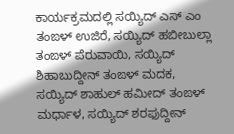ಕಾರ್ಯಕ್ರಮದಲ್ಲಿ ಸಯ್ಯಿದ್ ಎಸ್ ಎಂ ತಂಙಳ್ ಉಜಿರೆ, ಸಯ್ಯಿದ್ ಹಬೀಬುಲ್ಲಾ ತಂಙಳ್ ಪೆರುವಾಯಿ, ಸಯ್ಯಿದ್ ಶಿಹಾಬುದ್ದೀನ್ ತಂಙಳ್ ಮದಕ, ಸಯ್ಯಿದ್ ಶಾಹುಲ್ ಹಮೀದ್ ತಂಙಳ್ ಮರ್ಧಾಳ, ಸಯ್ಯಿದ್ ಶರಫುದ್ದೀನ್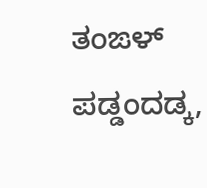ತಂಙಳ್ ಪಡ್ಡಂದಡ್ಕ,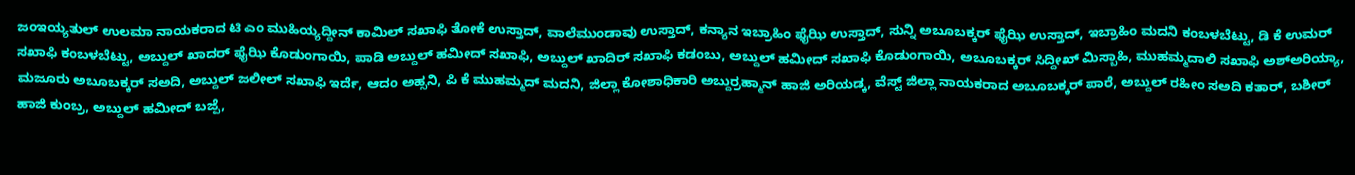ಜಂಇಯ್ಯತುಲ್ ಉಲಮಾ ನಾಯಕರಾದ ಟಿ ಎಂ ಮುಹಿಯ್ಯದ್ದೀನ್ ಕಾಮಿಲ್ ಸಖಾಫಿ ತೋಕೆ ಉಸ್ತಾದ್, ವಾಲೆಮುಂಡಾವು ಉಸ್ತಾದ್, ಕನ್ಯಾನ ಇಬ್ರಾಹಿಂ ಫೈಝಿ ಉಸ್ತಾದ್, ಸುನ್ನಿ ಅಬೂಬಕ್ಕರ್ ಫೈಝಿ ಉಸ್ತಾದ್, ಇಬ್ರಾಹಿಂ ಮದನಿ ಕಂಬಳಬೆಟ್ಟು, ಡಿ ಕೆ ಉಮರ್ ಸಖಾಫಿ ಕಂಬಳಬೆಟ್ಟು, ಅಬ್ದುಲ್ ಖಾದರ್ ಫೈಝಿ ಕೊಡುಂಗಾಯಿ, ಪಾಡಿ ಅಬ್ದುಲ್ ಹಮೀದ್ ಸಖಾಫಿ, ಅಬ್ದುಲ್ ಖಾದಿರ್ ಸಖಾಫಿ ಕಡಂಬು, ಅಬ್ದುಲ್ ಹಮೀದ್ ಸಖಾಫಿ ಕೊಡುಂಗಾಯಿ, ಅಬೂಬಕ್ಕರ್ ಸಿದ್ದೀಖ್ ಮಿಸ್ಬಾಹಿ, ಮುಹಮ್ಮದಾಲಿ ಸಖಾಫಿ ಅಶ್ಅರಿಯ್ಯಾ, ಮಜೂರು ಅಬೂಬಕ್ಕರ್ ಸಅದಿ, ಅಬ್ದುಲ್ ಜಲೀಲ್ ಸಖಾಫಿ ಇರ್ದೆ, ಆದಂ ಅಹ್ಸನಿ, ಪಿ ಕೆ ಮುಹಮ್ಮದ್ ಮದನಿ, ಜಿಲ್ಲಾ ಕೋಶಾಧಿಕಾರಿ ಅಬ್ದುರ್ರಹ್ಮಾನ್ ಹಾಜಿ ಅರಿಯಡ್ಕ, ವೆಸ್ಟ್ ಜಿಲ್ಲಾ ನಾಯಕರಾದ ಅಬೂಬಕ್ಕರ್ ಪಾರೆ, ಅಬ್ದುಲ್ ರಹೀಂ ಸಅದಿ ಕತಾರ್, ಬಶೀರ್ ಹಾಜಿ ಕುಂಬ್ರ, ಅಬ್ದುಲ್ ಹಮೀದ್ ಬಜ್ಪೆ,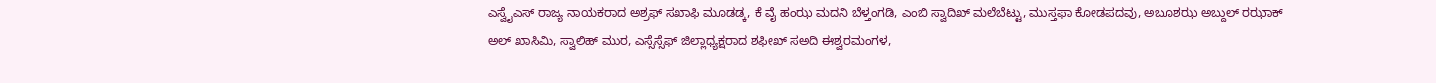ಎಸ್ವೈಎಸ್ ರಾಜ್ಯ ನಾಯಕರಾದ ಅಶ್ರಫ್ ಸಖಾಫಿ ಮೂಡಡ್ಕ, ಕೆ ವೈ ಹಂಝ ಮದನಿ ಬೆಳ್ತಂಗಡಿ, ಎಂಬಿ ಸ್ವಾದಿಖ್ ಮಲೆಬೆಟ್ಟು, ಮುಸ್ತಫಾ ಕೋಡಪದವು, ಅಬೂಶಝ ಅಬ್ದುಲ್ ರಝಾಕ್ ಅಲ್ ಖಾಸಿಮಿ, ಸ್ವಾಲಿಹ್ ಮುರ, ಎಸ್ಸೆಸ್ಸೆಫ್ ಜಿಲ್ಲಾಧ್ಯಕ್ಷರಾದ ಶಫೀಖ್ ಸಅದಿ ಈಶ್ವರಮಂಗಳ,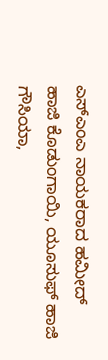ಎಸ್ಎಂಎ ನಾಯಕರಾದ ಹಮೀದ್ ಹಾಜಿ ಕೊಡುಂಗಾಯಿ, ಯೂಸುಫ್ ಹಾಜಿ ಗೌಸಿಯಾ,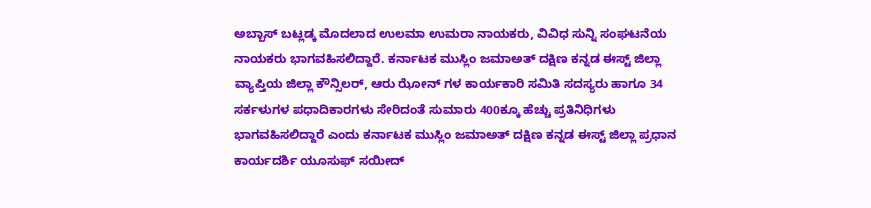ಅಬ್ಬಾಸ್ ಬಟ್ಲಡ್ಕ ಮೊದಲಾದ ಉಲಮಾ ಉಮರಾ ನಾಯಕರು, ವಿವಿಧ ಸುನ್ನಿ ಸಂಘಟನೆಯ ನಾಯಕರು ಭಾಗವಹಿಸಲಿದ್ದಾರೆ. ಕರ್ನಾಟಕ ಮುಸ್ಲಿಂ ಜಮಾಅತ್ ದಕ್ಷಿಣ ಕನ್ನಡ ಈಸ್ಟ್ ಜಿಲ್ಲಾ ವ್ಯಾಪ್ತಿಯ ಜಿಲ್ಲಾ ಕೌನ್ಸಿಲರ್, ಆರು ಝೋನ್ ಗಳ ಕಾರ್ಯಕಾರಿ ಸಮಿತಿ ಸದಸ್ಯರು ಹಾಗೂ 34 ಸರ್ಕಳುಗಳ ಪಧಾದಿಕಾರಗಳು ಸೇರಿದಂತೆ ಸುಮಾರು 400ಕ್ಕೂ ಹೆಚ್ಚು ಪ್ರತಿನಿಧಿಗಳು ಭಾಗವಹಿಸಲಿದ್ದಾರೆ ಎಂದು ಕರ್ನಾಟಕ ಮುಸ್ಲಿಂ ಜಮಾಅತ್ ದಕ್ಷಿಣ ಕನ್ನಡ ಈಸ್ಟ್ ಜಿಲ್ಲಾ ಪ್ರಧಾನ ಕಾರ್ಯದರ್ಶಿ ಯೂಸುಫ್ ಸಯೀದ್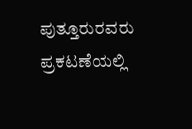ಪುತ್ತೂರುರವರು ಪ್ರಕಟಣೆಯಲ್ಲಿ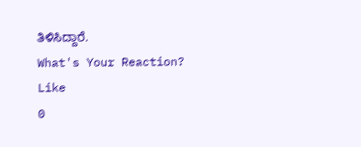ತಿಳಿಸಿದ್ದಾರೆ.
What's Your Reaction?
Like
0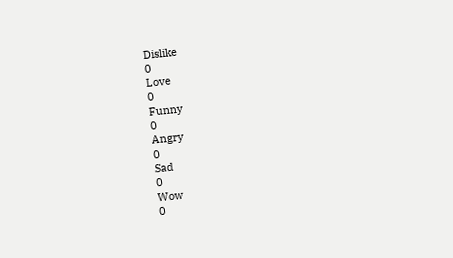Dislike
0
Love
0
Funny
0
Angry
0
Sad
0
Wow
0